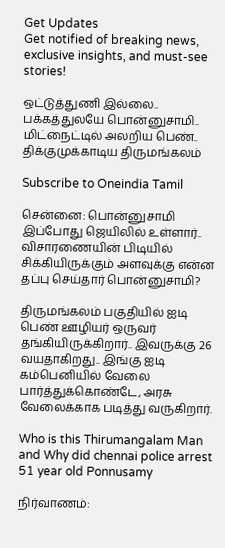Get Updates
Get notified of breaking news, exclusive insights, and must-see stories!

ஒட்டுத்துணி இல்லை.. பக்கத்துலயே பொன்னுசாமி.. மிட்நைட்டில் அலறிய பெண்.. திக்குமுக்காடிய திருமங்கலம்

Subscribe to Oneindia Tamil

சென்னை: பொன்னுசாமி இப்போது ஜெயிலில் உள்ளார்.. விசாரணையின் பிடியில் சிக்கியிருக்கும் அளவுக்கு என்ன தப்பு செய்தார் பொன்னுசாமி?

திருமங்கலம் பகுதியில் ஐடி பெண் ஊழியர் ஒருவர் தங்கியிருக்கிறார்.. இவருக்கு 26 வயதாகிறது.. இங்கு ஐடி கம்பெனியில் வேலை பார்த்துக்கொண்டே, அரசு வேலைக்காக படித்து வருகிறார்.

Who is this Thirumangalam Man and Why did chennai police arrest 51 year old Ponnusamy

நிர்வாணம்: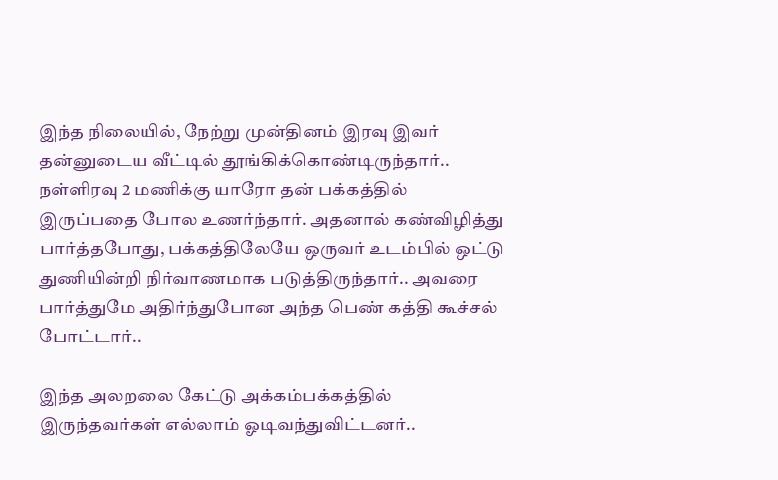இந்த நிலையில், நேற்று முன்தினம் இரவு இவர் தன்னுடைய வீட்டில் தூங்கிக்கொண்டிருந்தார்.. நள்ளிரவு 2 மணிக்கு யாரோ தன் பக்கத்தில் இருப்பதை போல உணர்ந்தார். அதனால் கண்விழித்து பார்த்தபோது, பக்கத்திலேயே ஒருவர் உடம்பில் ஒட்டு துணியின்றி நிர்வாணமாக படுத்திருந்தார்.. அவரை பார்த்துமே அதிர்ந்துபோன அந்த பெண் கத்தி கூச்சல் போட்டார்..

இந்த அலறலை கேட்டு அக்கம்பக்கத்தில் இருந்தவர்கள் எல்லாம் ஓடிவந்துவிட்டனர்..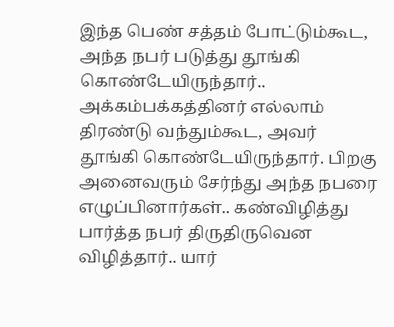இந்த பெண் சத்தம் போட்டும்கூட, அந்த நபர் படுத்து தூங்கி கொண்டேயிருந்தார்.. அக்கம்பக்கத்தினர் எல்லாம் திரண்டு வந்தும்கூட, அவர் தூங்கி கொண்டேயிருந்தார். பிறகு அனைவரும் சேர்ந்து அந்த நபரை எழுப்பினார்கள்.. கண்விழித்து பார்த்த நபர் திருதிருவென விழித்தார்.. யார்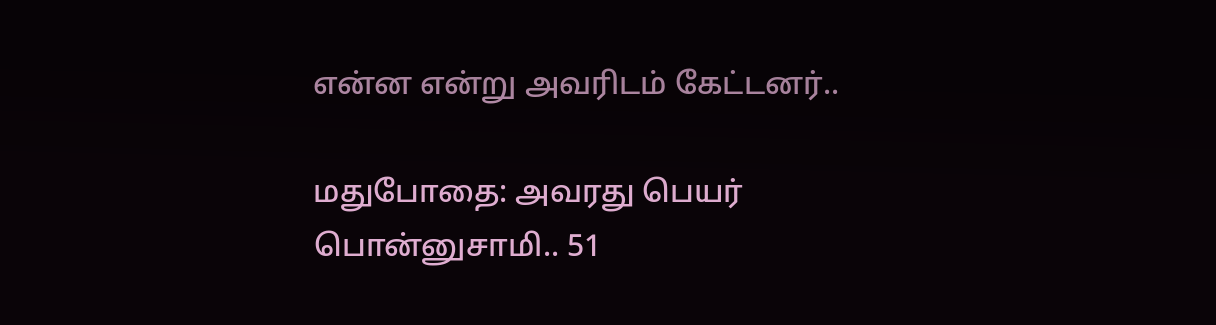என்ன என்று அவரிடம் கேட்டனர்..

மதுபோதை: அவரது பெயர் பொன்னுசாமி.. 51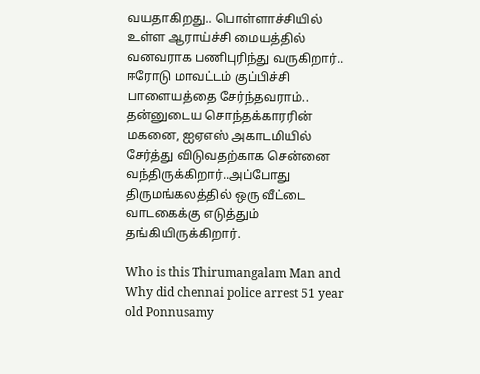வயதாகிறது.. பொள்ளாச்சியில் உள்ள ஆராய்ச்சி மையத்தில் வனவராக பணிபுரிந்து வருகிறார்.. ஈரோடு மாவட்டம் குப்பிச்சி பாளையத்தை சேர்ந்தவராம்.. தன்னுடைய சொந்தக்காரரின் மகனை, ஐஏஎஸ் அகாடமியில் சேர்த்து விடுவதற்காக சென்னை வந்திருக்கிறார்..அப்போது திருமங்கலத்தில் ஒரு வீட்டை வாடகைக்கு எடுத்தும் தங்கியிருக்கிறார்.

Who is this Thirumangalam Man and Why did chennai police arrest 51 year old Ponnusamy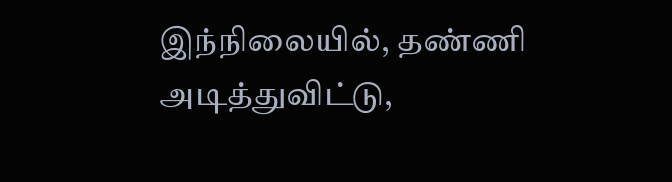இந்நிலையில், தண்ணி அடித்துவிட்டு,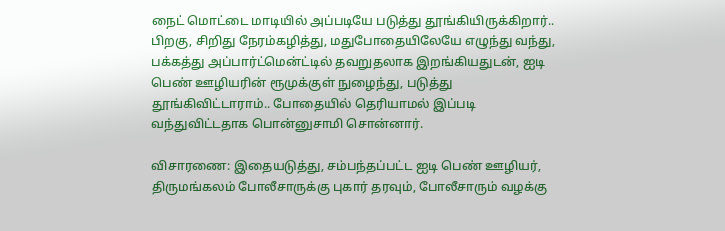நைட் மொட்டை மாடியில் அப்படியே படுத்து தூங்கியிருக்கிறார்.. பிறகு, சிறிது நேரம்கழித்து, மதுபோதையிலேயே எழுந்து வந்து, பக்கத்து அப்பார்ட்மென்ட்டில் தவறுதலாக இறங்கியதுடன், ஐடி பெண் ஊழியரின் ரூமுக்குள் நுழைந்து, படுத்து தூங்கிவிட்டாராம்.. போதையில் தெரியாமல் இப்படி வந்துவிட்டதாக பொன்னுசாமி சொன்னார்.

விசாரணை: இதையடுத்து, சம்பந்தப்பட்ட ஐடி பெண் ஊழியர், திருமங்கலம் போலீசாருக்கு புகார் தரவும், போலீசாரும் வழக்கு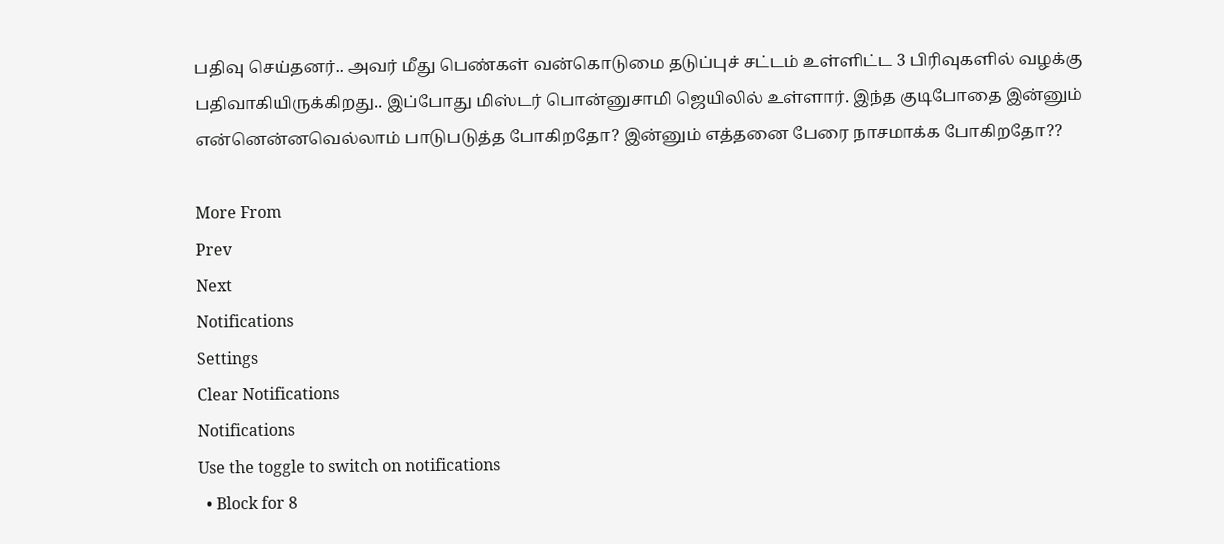பதிவு செய்தனர்.. அவர் மீது பெண்கள் வன்கொடுமை தடுப்புச் சட்டம் உள்ளிட்ட 3 பிரிவுகளில் வழக்கு பதிவாகியிருக்கிறது.. இப்போது மிஸ்டர் பொன்னுசாமி ஜெயிலில் உள்ளார். இந்த குடிபோதை இன்னும் என்னென்னவெல்லாம் பாடுபடுத்த போகிறதோ? இன்னும் எத்தனை பேரை நாசமாக்க போகிறதோ??

More From
Prev
Next
Notifications
Settings
Clear Notifications
Notifications
Use the toggle to switch on notifications
  • Block for 8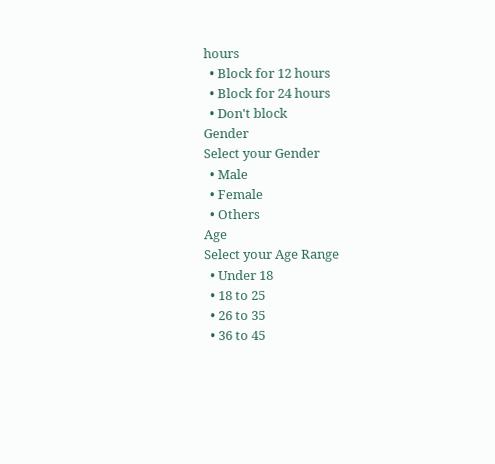hours
  • Block for 12 hours
  • Block for 24 hours
  • Don't block
Gender
Select your Gender
  • Male
  • Female
  • Others
Age
Select your Age Range
  • Under 18
  • 18 to 25
  • 26 to 35
  • 36 to 45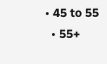• 45 to 55
  • 55+